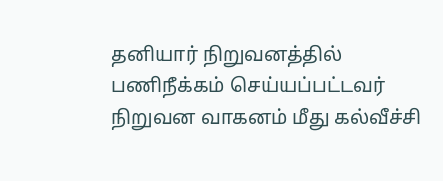தனியார் நிறுவனத்தில் பணிநீக்கம் செய்யப்பட்டவர் நிறுவன வாகனம் மீது கல்வீச்சி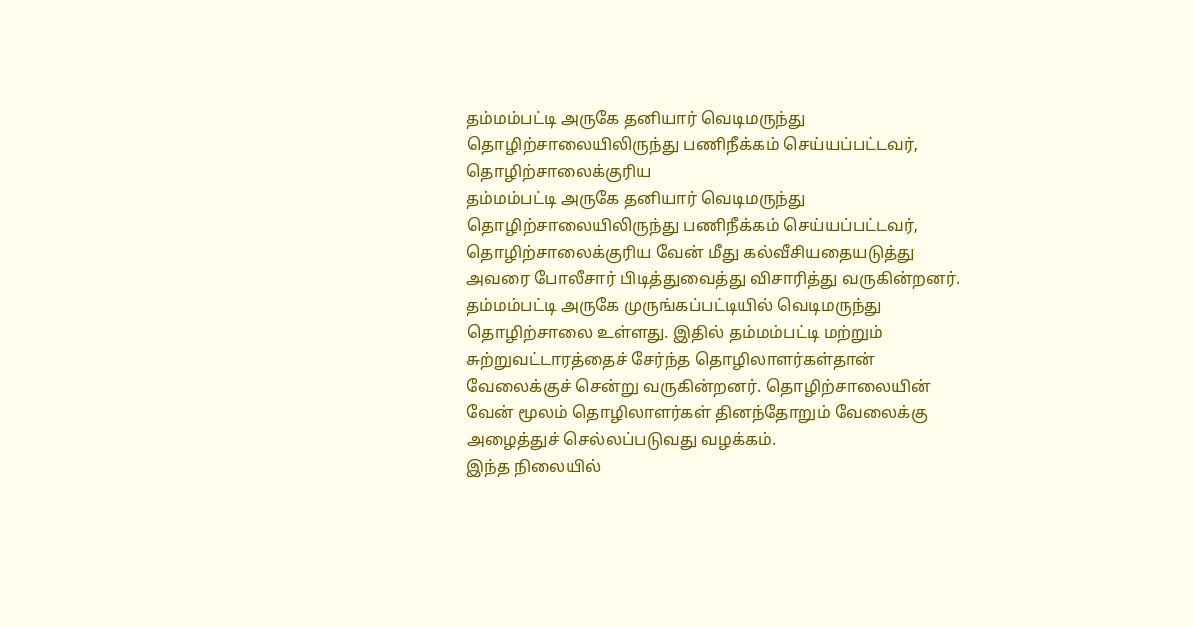தம்மம்பட்டி அருகே தனியார் வெடிமருந்து தொழிற்சாலையிலிருந்து பணிநீக்கம் செய்யப்பட்டவர், தொழிற்சாலைக்குரிய
தம்மம்பட்டி அருகே தனியார் வெடிமருந்து தொழிற்சாலையிலிருந்து பணிநீக்கம் செய்யப்பட்டவர், தொழிற்சாலைக்குரிய வேன் மீது கல்வீசியதையடுத்து அவரை போலீசார் பிடித்துவைத்து விசாரித்து வருகின்றனர்.
தம்மம்பட்டி அருகே முருங்கப்பட்டியில் வெடிமருந்து தொழிற்சாலை உள்ளது. இதில் தம்மம்பட்டி மற்றும் சுற்றுவட்டாரத்தைச் சேர்ந்த தொழிலாளர்கள்தான் வேலைக்குச் சென்று வருகின்றனர். தொழிற்சாலையின் வேன் மூலம் தொழிலாளர்கள் தினந்தோறும் வேலைக்கு அழைத்துச் செல்லப்படுவது வழக்கம்.
இந்த நிலையில்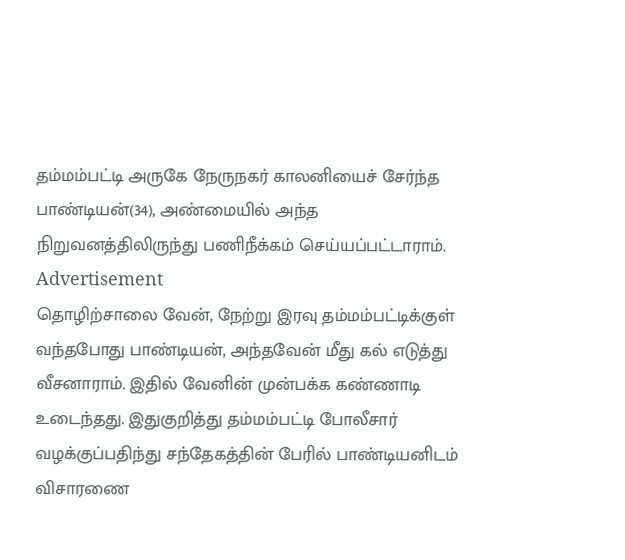தம்மம்பட்டி அருகே நேருநகர் காலனியைச் சேர்ந்த பாண்டியன்(34), அண்மையில் அந்த நிறுவனத்திலிருந்து பணிநீக்கம் செய்யப்பட்டாராம்.
Advertisement
தொழிற்சாலை வேன், நேற்று இரவு தம்மம்பட்டிக்குள் வந்தபோது பாண்டியன், அந்தவேன் மீது கல் எடுத்து வீசனாராம். இதில் வேனின் முன்பக்க கண்ணாடி உடைந்தது. இதுகுறித்து தம்மம்பட்டி போலீசார் வழக்குப்பதிந்து சந்தேகத்தின் பேரில் பாண்டியனிடம் விசாரணை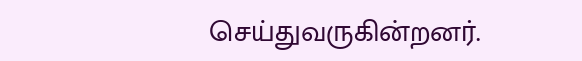செய்துவருகின்றனர்.